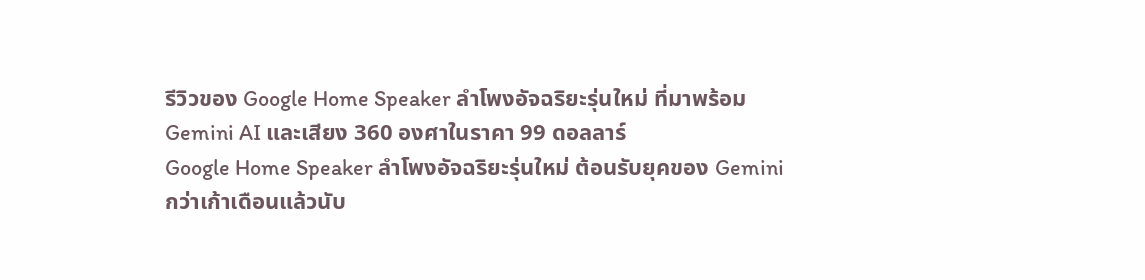รีวิวของ Google Home Speaker ลำโพงอัจฉริยะรุ่นใหม่ ที่มาพร้อม Gemini AI และเสียง 360 องศาในราคา 99 ดอลลาร์
Google Home Speaker ลำโพงอัจฉริยะรุ่นใหม่ ต้อนรับยุคของ Gemini
กว่าเก้าเดือนแล้วนับ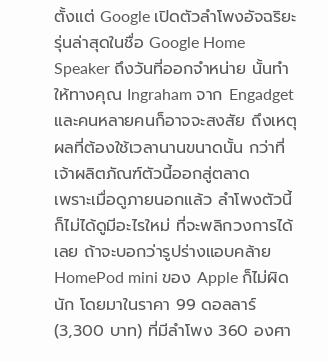ตั้งแต่ Google เปิดตัวลำโพงอัจฉริยะรุ่นล่าสุดในชื่อ Google Home Speaker ถึงวันที่ออกจำหน่าย นั้นทำให้ทางคุณ Ingraham จาก Engadget และคนหลายคนก็อาจจะสงสัย ถึงเหตุผลที่ต้องใช้เวลานานขนาดนั้น กว่าที่เจ้าผลิตภัณฑ์ตัวนี้ออกสู่ตลาด
เพราะเมื่อดูภายนอกแล้ว ลำโพงตัวนี้ ก็ไม่ได้ดูมีอะไรใหม่ ที่จะพลิกวงการได้เลย ถ้าจะบอกว่ารูปร่างแอบคล้าย HomePod mini ของ Apple ก็ไม่ผิดนัก โดยมาในราคา 99 ดอลลาร์ (3,300 บาท) ที่มีลำโพง 360 องศา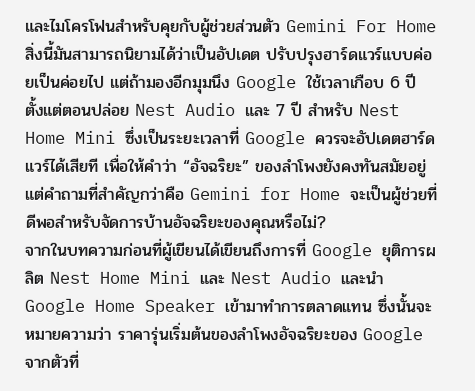และไมโครโฟนสำหรับคุยกับผู้ช่วยส่วนตัว Gemini For Home
สิ่งนี้มันสามารถนิยามได้ว่าเป็นอัปเดต ปรับปรุงฮาร์ดแวร์แบบค่อยเป็นค่อยไป แต่ถ้ามองอีกมุมนึง Google ใช้เวลาเกือบ 6 ปี ตั้งแต่ตอนปล่อย Nest Audio และ 7 ปี สำหรับ Nest Home Mini ซึ่งเป็นระยะเวลาที่ Google ควรจะอัปเดตฮาร์ดแวร์ได้เสียที เพื่อให้คำว่า “อัจฉริยะ” ของลำโพงยังคงทันสมัยอยู่ แต่คำถามที่สำคัญกว่าคือ Gemini for Home จะเป็นผู้ช่วยที่ดีพอสำหรับจัดการบ้านอัจฉริยะของคุณหรือไม่?
จากในบทความก่อนที่ผู้เขียนได้เขียนถึงการที่ Google ยุติการผลิต Nest Home Mini และ Nest Audio และนำ Google Home Speaker เข้ามาทำการตลาดแทน ซึ่งนั้นจะหมายความว่า ราคารุ่นเริ่มต้นของลำโพงอัจฉริยะของ Google จากตัวที่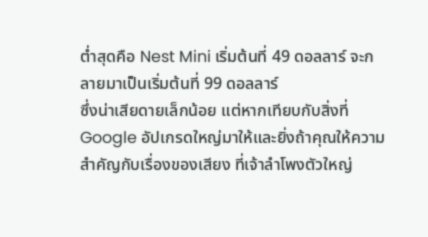ต่ำสุดคือ Nest Mini เริ่มต้นที่ 49 ดอลลาร์ จะกลายมาเป็นเริ่มต้นที่ 99 ดอลลาร์
ซึ่งน่าเสียดายเล็กน้อย แต่หากเทียบกับสิ่งที่ Google อัปเกรดใหญ่มาให้และยิ่งถ้าคุณให้ความสำคัญกับเรื่องของเสียง ที่เจ้าลำโพงตัวใหญ่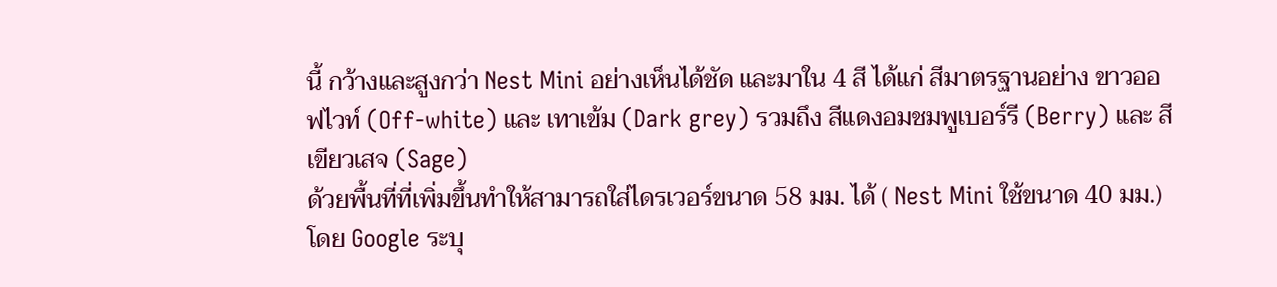นี้ กว้างและสูงกว่า Nest Mini อย่างเห็นได้ชัด และมาใน 4 สี ได้แก่ สีมาตรฐานอย่าง ขาวออฟไวท์ (Off-white) และ เทาเข้ม (Dark grey) รวมถึง สีแดงอมชมพูเบอร์รี (Berry) และ สีเขียวเสจ (Sage)
ด้วยพื้นที่ที่เพิ่มขึ้นทำให้สามารถใส่ไดรเวอร์ขนาด 58 มม. ได้ ( Nest Mini ใช้ขนาด 40 มม.) โดย Google ระบุ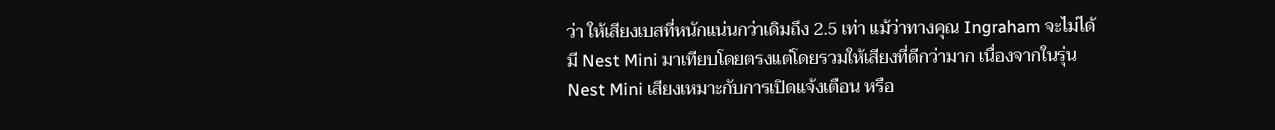ว่า ให้เสียงเบสที่หนักแน่นกว่าเดิมถึง 2.5 เท่า แม้ว่าทางคุณ Ingraham จะไม่ได้มี Nest Mini มาเทียบโดยตรงแต่โดยรวมให้เสียงที่ดีกว่ามาก เนื่องจากในรุ่น Nest Mini เสียงเหมาะกับการเปิดแจ้งเตือน หรือ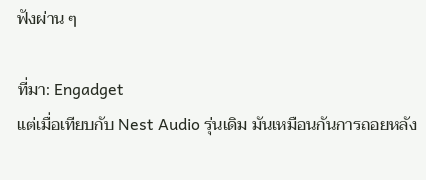ฟังผ่าน ๆ

ที่มา: Engadget
แต่เมื่อเทียบกับ Nest Audio รุ่นเดิม มันเหมือนกันการถอยหลัง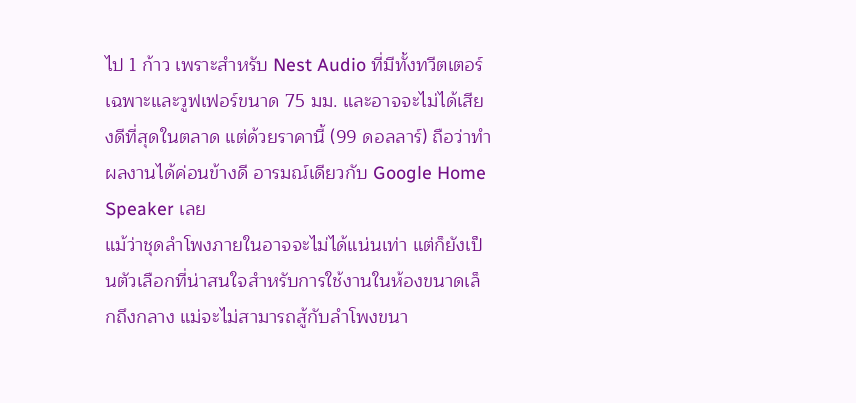ไป 1 ก้าว เพราะสำหรับ Nest Audio ที่มีทั้งทวีตเตอร์เฉพาะและวูฟเฟอร์ขนาด 75 มม. และอาจจะไม่ได้เสียงดีที่สุดในตลาด แต่ด้วยราคานี้ (99 ดอลลาร์) ถือว่าทำผลงานได้ค่อนข้างดี อารมณ์เดียวกับ Google Home Speaker เลย
แม้ว่าชุดลำโพงภายในอาจจะไม่ได้แน่นเท่า แต่ก็ยังเป็นตัวเลือกที่น่าสนใจสำหรับการใช้งานในห้องขนาดเล็กถึงกลาง แม่จะไม่สามารถสู้กับลำโพงขนา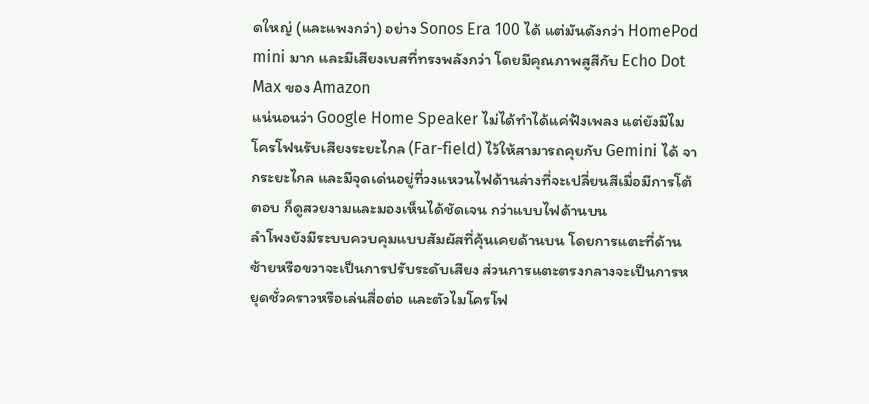ดใหญ่ (และแพงกว่า) อย่าง Sonos Era 100 ได้ แต่มันดังกว่า HomePod mini มาก และมีเสียงเบสที่ทรงพลังกว่า โดยมีคุณภาพสูสีกับ Echo Dot Max ของ Amazon
แน่นอนว่า Google Home Speaker ไม่ได้ทำได้แค่ฟังเพลง แต่ยังมีไมโครโฟนรับเสียงระยะไกล (Far-field) ไว้ให้สามารถคุยกับ Gemini ได้ จากระยะไกล และมีจุดเด่นอยู่ที่วงแหวนไฟด้านล่างที่จะเปลี่ยนสีเมื่อมีการโต้ตอบ ก็ดูสวยงามและมองเห็นได้ชัดเจน กว่าแบบไฟด้านบน
ลำโพงยังมีระบบควบคุมแบบสัมผัสที่คุ้นเคยด้านบน โดยการแตะที่ด้านซ้ายหรือขวาจะเป็นการปรับระดับเสียง ส่วนการแตะตรงกลางจะเป็นการหยุดชั่วคราวหรือเล่นสื่อต่อ และตัวไมโครโฟ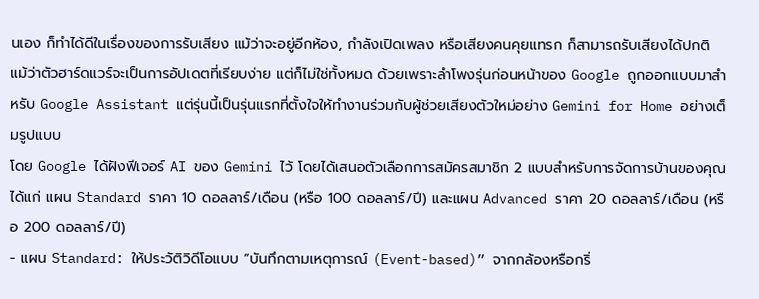นเอง ก็ทำได้ดีในเรื่องของการรับเสียง แม้ว่าจะอยู่อีกห้อง, กำลังเปิดเพลง หรือเสียงคนคุยแทรก ก็สามารถรับเสียงได้ปกติ
แม้ว่าตัวฮาร์ดแวร์จะเป็นการอัปเดตที่เรียบง่าย แต่ก็ไม่ใช่ทั้งหมด ด้วยเพราะลำโพงรุ่นก่อนหน้าของ Google ถูกออกแบบมาสำหรับ Google Assistant แต่รุ่นนี้เป็นรุ่นแรกที่ตั้งใจให้ทำงานร่วมกับผู้ช่วยเสียงตัวใหม่อย่าง Gemini for Home อย่างเต็มรูปแบบ
โดย Google ได้ฝังฟีเจอร์ AI ของ Gemini ไว้ โดยได้เสนอตัวเลือกการสมัครสมาชิก 2 แบบสำหรับการจัดการบ้านของคุณ ได้แก่ แผน Standard ราคา 10 ดอลลาร์/เดือน (หรือ 100 ดอลลาร์/ปี) และแผน Advanced ราคา 20 ดอลลาร์/เดือน (หรือ 200 ดอลลาร์/ปี)
- แผน Standard: ให้ประวัติวิดีโอแบบ “บันทึกตามเหตุการณ์ (Event-based)” จากกล้องหรือกริ่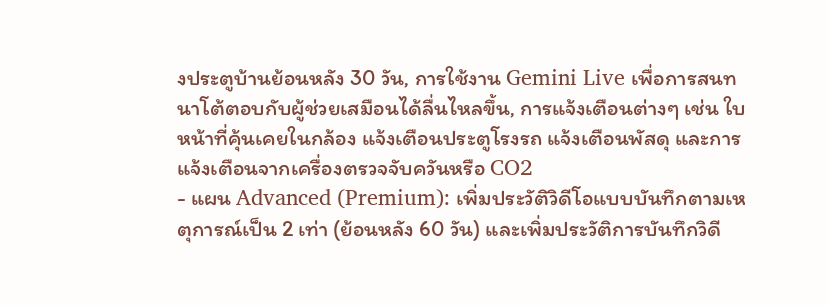งประตูบ้านย้อนหลัง 30 วัน, การใช้งาน Gemini Live เพื่อการสนทนาโต้ตอบกับผู้ช่วยเสมือนได้ลื่นไหลขึ้น, การแจ้งเตือนต่างๆ เช่น ใบหน้าที่คุ้นเคยในกล้อง แจ้งเตือนประตูโรงรถ แจ้งเตือนพัสดุ และการแจ้งเตือนจากเครื่องตรวจจับควันหรือ CO2
- แผน Advanced (Premium): เพิ่มประวัติวิดีโอแบบบันทึกตามเหตุการณ์เป็น 2 เท่า (ย้อนหลัง 60 วัน) และเพิ่มประวัติการบันทึกวิดี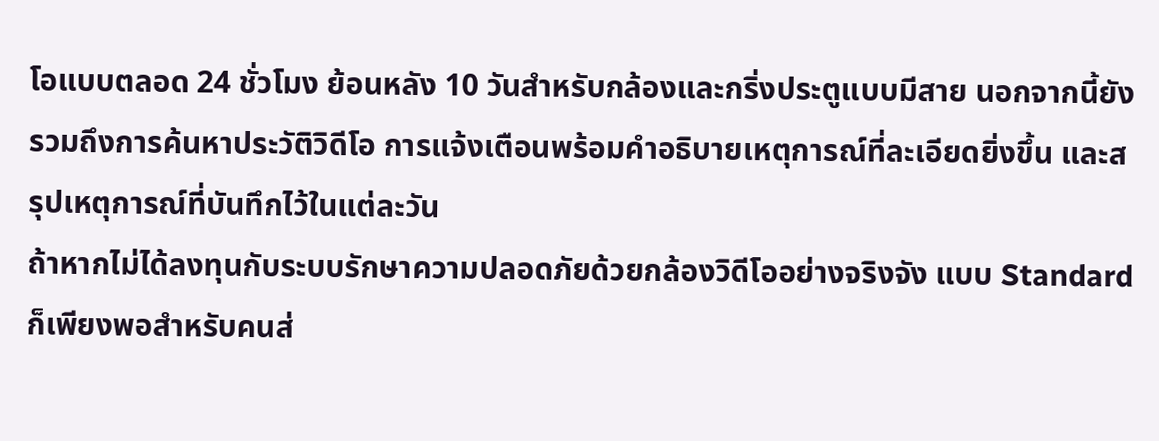โอแบบตลอด 24 ชั่วโมง ย้อนหลัง 10 วันสำหรับกล้องและกริ่งประตูแบบมีสาย นอกจากนี้ยังรวมถึงการค้นหาประวัติวิดีโอ การแจ้งเตือนพร้อมคำอธิบายเหตุการณ์ที่ละเอียดยิ่งขึ้น และสรุปเหตุการณ์ที่บันทึกไว้ในแต่ละวัน
ถ้าหากไม่ได้ลงทุนกับระบบรักษาความปลอดภัยด้วยกล้องวิดีโออย่างจริงจัง แบบ Standard ก็เพียงพอสำหรับคนส่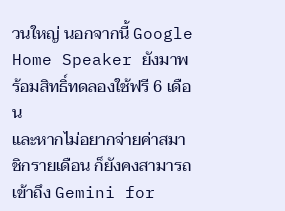วนใหญ่ นอกจากนี้ Google Home Speaker ยังมาพร้อมสิทธิ์ทดลองใช้ฟรี 6 เดือน
และหากไม่อยากจ่ายค่าสมาชิกรายเดือน ก็ยังคงสามารถเข้าถึง Gemini for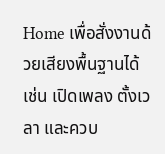Home เพื่อสั่งงานด้วยเสียงพื้นฐานได้ เช่น เปิดเพลง ตั้งเวลา และควบ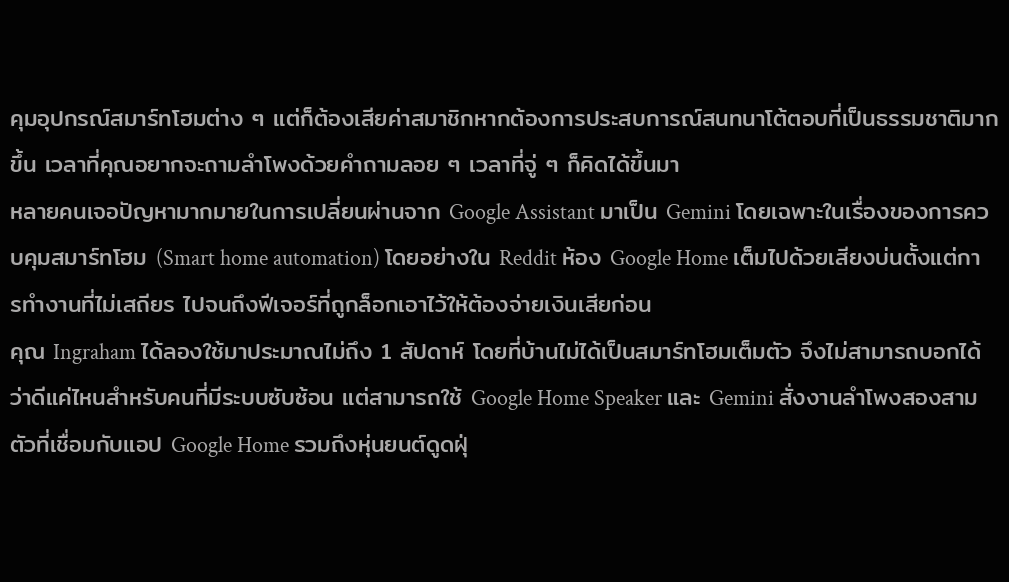คุมอุปกรณ์สมาร์ทโฮมต่าง ๆ แต่ก็ต้องเสียค่าสมาชิกหากต้องการประสบการณ์สนทนาโต้ตอบที่เป็นธรรมชาติมากขึ้น เวลาที่คุณอยากจะถามลำโพงด้วยคำถามลอย ๆ เวลาที่จู่ ๆ ก็คิดได้ขึ้นมา
หลายคนเจอปัญหามากมายในการเปลี่ยนผ่านจาก Google Assistant มาเป็น Gemini โดยเฉพาะในเรื่องของการควบคุมสมาร์ทโฮม (Smart home automation) โดยอย่างใน Reddit ห้อง Google Home เต็มไปด้วยเสียงบ่นตั้งแต่การทำงานที่ไม่เสถียร ไปจนถึงฟีเจอร์ที่ถูกล็อกเอาไว้ให้ต้องจ่ายเงินเสียก่อน
คุณ Ingraham ได้ลองใช้มาประมาณไม่ถึง 1 สัปดาห์ โดยที่บ้านไม่ได้เป็นสมาร์ทโฮมเต็มตัว จึงไม่สามารถบอกได้ว่าดีแค่ไหนสำหรับคนที่มีระบบซับซ้อน แต่สามารถใช้ Google Home Speaker และ Gemini สั่งงานลำโพงสองสามตัวที่เชื่อมกับแอป Google Home รวมถึงหุ่นยนต์ดูดฝุ่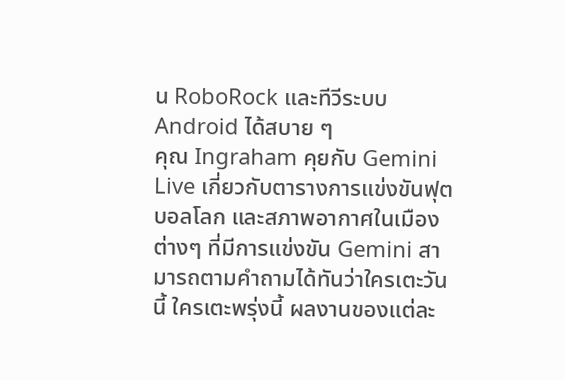น RoboRock และทีวีระบบ Android ได้สบาย ๆ
คุณ Ingraham คุยกับ Gemini Live เกี่ยวกับตารางการแข่งขันฟุตบอลโลก และสภาพอากาศในเมืองต่างๆ ที่มีการแข่งขัน Gemini สามารถตามคำถามได้ทันว่าใครเตะวันนี้ ใครเตะพรุ่งนี้ ผลงานของแต่ละ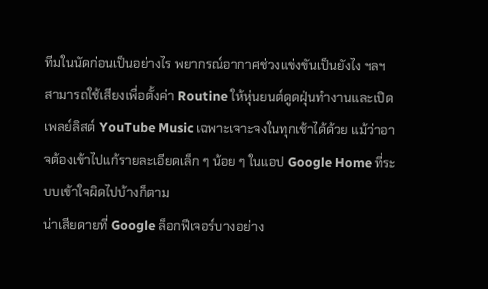ทีมในนัดก่อนเป็นอย่างไร พยากรณ์อากาศช่วงแข่งขันเป็นยังไง ฯลฯ
สามารถใช้เสียงเพื่อตั้งค่า Routine ให้หุ่นยนต์ดูดฝุ่นทำงานและเปิดเพลย์ลิสต์ YouTube Music เฉพาะเจาะจงในทุกเช้าได้ด้วย แม้ว่าอาจต้องเข้าไปแก้รายละเอียดเล็ก ๆ น้อย ๆ ในแอป Google Home ที่ระบบเข้าใจผิดไปบ้างก็ตาม
น่าเสียดายที่ Google ล็อกฟีเจอร์บางอย่าง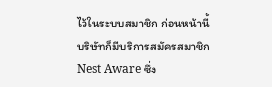ไว้ในระบบสมาชิก ก่อนหน้านี้บริษัทก็มีบริการสมัครสมาชิก Nest Aware ซึ่ง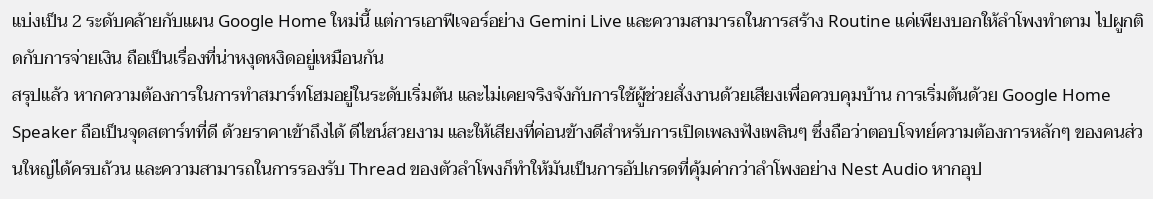แบ่งเป็น 2 ระดับคล้ายกับแผน Google Home ใหม่นี้ แต่การเอาฟีเจอร์อย่าง Gemini Live และความสามารถในการสร้าง Routine แค่เพียงบอกให้ลำโพงทำตาม ไปผูกติดกับการจ่ายเงิน ถือเป็นเรื่องที่น่าหงุดหงิดอยู่เหมือนกัน
สรุปแล้ว หากความต้องการในการทำสมาร์ทโฮมอยู่ในระดับเริ่มต้น และไม่เคยจริงจังกับการใช้ผู้ช่วยสั่งงานด้วยเสียงเพื่อควบคุมบ้าน การเริ่มต้นด้วย Google Home Speaker ถือเป็นจุดสตาร์ทที่ดี ด้วยราคาเข้าถึงได้ ดีไซน์สวยงาม และให้เสียงที่ค่อนข้างดีสำหรับการเปิดเพลงฟังเพลินๆ ซึ่งถือว่าตอบโจทย์ความต้องการหลักๆ ของคนส่วนใหญ่ได้ครบถ้วน และความสามารถในการรองรับ Thread ของตัวลำโพงก็ทำให้มันเป็นการอัปเกรดที่คุ้มค่ากว่าลำโพงอย่าง Nest Audio หากอุป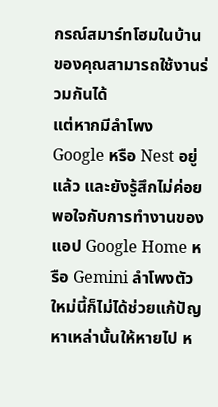กรณ์สมาร์ทโฮมในบ้านของคุณสามารถใช้งานร่วมกันได้
แต่หากมีลำโพง Google หรือ Nest อยู่แล้ว และยังรู้สึกไม่ค่อยพอใจกับการทำงานของแอป Google Home หรือ Gemini ลำโพงตัวใหม่นี้ก็ไม่ได้ช่วยแก้ปัญหาเหล่านั้นให้หายไป ห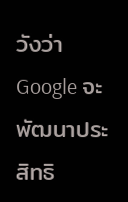วังว่า Google จะพัฒนาประสิทธิ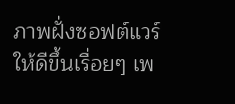ภาพฝั่งซอฟต์แวร์ให้ดีขึ้นเรื่อยๆ เพ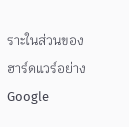ราะในส่วนของฮาร์ดแวร์อย่าง Google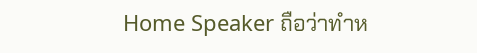Home Speaker ถือว่าทำห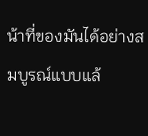น้าที่ของมันได้อย่างสมบูรณ์แบบแล้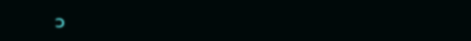ว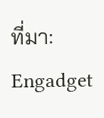ที่มา: Engadget